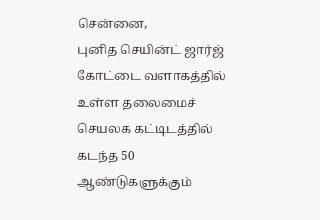சென்னை,
புனித செயின்ட் ஜார்ஜ் கோட்டை வளாகத்தில் உள்ள தலைமைச் செயலக கட்டிடத்தில் கடந்த 50 ஆண்டுகளுக்கும்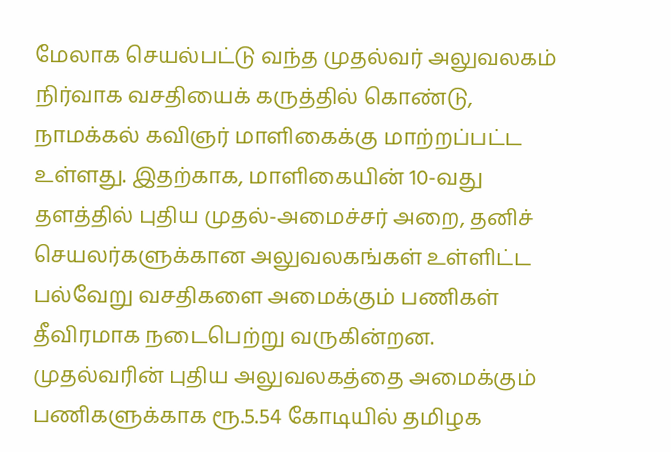மேலாக செயல்பட்டு வந்த முதல்வர் அலுவலகம் நிர்வாக வசதியைக் கருத்தில் கொண்டு, நாமக்கல் கவிஞர் மாளிகைக்கு மாற்றப்பட்ட உள்ளது. இதற்காக, மாளிகையின் 10-வது தளத்தில் புதிய முதல்-அமைச்சர் அறை, தனிச் செயலர்களுக்கான அலுவலகங்கள் உள்ளிட்ட பல்வேறு வசதிகளை அமைக்கும் பணிகள் தீவிரமாக நடைபெற்று வருகின்றன.
முதல்வரின் புதிய அலுவலகத்தை அமைக்கும் பணிகளுக்காக ரூ.5.54 கோடியில் தமிழக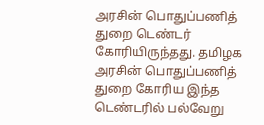அரசின் பொதுப்பணித் துறை டெண்டர் கோரியிருந்தது. தமிழக அரசின் பொதுப்பணித் துறை கோரிய இந்த டெண்டரில் பல்வேறு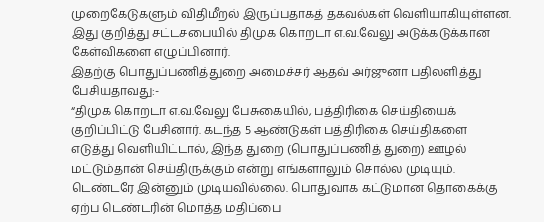முறைகேடுகளும் விதிமீறல் இருப்பதாகத் தகவல்கள் வெளியாகியுள்ளன. இது குறித்து சட்டசபையில் திமுக கொறடா எ.வ.வேலு அடுக்கடுக்கான கேள்விகளை எழுப்பினார்.
இதற்கு பொதுப்பணித்துறை அமைச்சர் ஆதவ் அர்ஜுனா பதிலளித்து பேசியதாவது:-
“திமுக கொறடா எ.வ.வேலு பேசுகையில், பத்திரிகை செய்தியைக் குறிப்பிட்டு பேசினார். கடந்த 5 ஆண்டுகள் பத்திரிகை செய்திகளை எடுத்து வெளியிட்டால், இந்த துறை (பொதுப்பணித் துறை) ஊழல் மட்டும்தான் செய்திருக்கும் என்று எங்களாலும் சொல்ல முடியும். டெண்டரே இன்னும் முடியவில்லை. பொதுவாக கட்டுமான தொகைக்கு ஏற்ப டெண்டரின் மொத்த மதிப்பை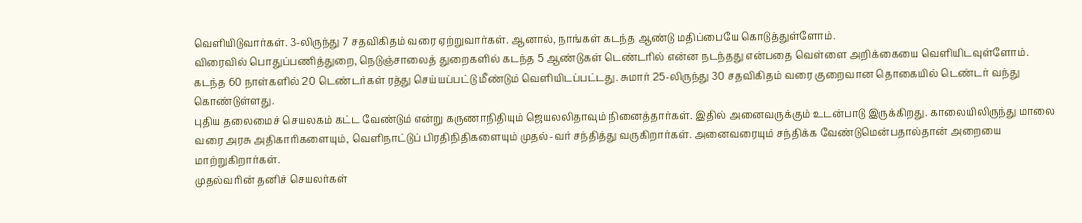வெளியிடுவார்கள். 3-லிருந்து 7 சதவிகிதம் வரை ஏற்றுவார்கள். ஆனால், நாங்கள் கடந்த ஆண்டு மதிப்பையே கொடுத்துள்ளோம்.
விரைவில் பொதுப்பணித்துறை, நெடுஞ்சாலைத் துறைகளில் கடந்த 5 ஆண்டுகள் டெண்டரில் என்ன நடந்தது என்பதை வெள்ளை அறிக்கையை வெளியிடவுள்ளோம். கடந்த 60 நாள்களில் 20 டெண்டர்கள் ரத்து செய்யப்பட்டு மீண்டும் வெளியிடப்பட்டது. சுமார் 25-லிருந்து 30 சதவிகிதம் வரை குறைவான தொகையில் டெண்டர் வந்து கொண்டுள்ளது.
புதிய தலைமைச் செயலகம் கட்ட வேண்டும் என்று கருணாநிதியும் ஜெயலலிதாவும் நினைத்தார்கள். இதில் அனைவருக்கும் உடன்பாடு இருக்கிறது. காலையிலிருந்து மாலை வரை அரசு அதிகாரிகளையும், வெளிநாட்டுப் பிரதிநிதிகளையும் முதல்-வர் சந்தித்து வருகிறார்கள். அனைவரையும் சந்திக்க வேண்டுமென்பதால்தான் அறையை மாற்றுகிறார்கள்.
முதல்வரின் தனிச் செயலர்கள்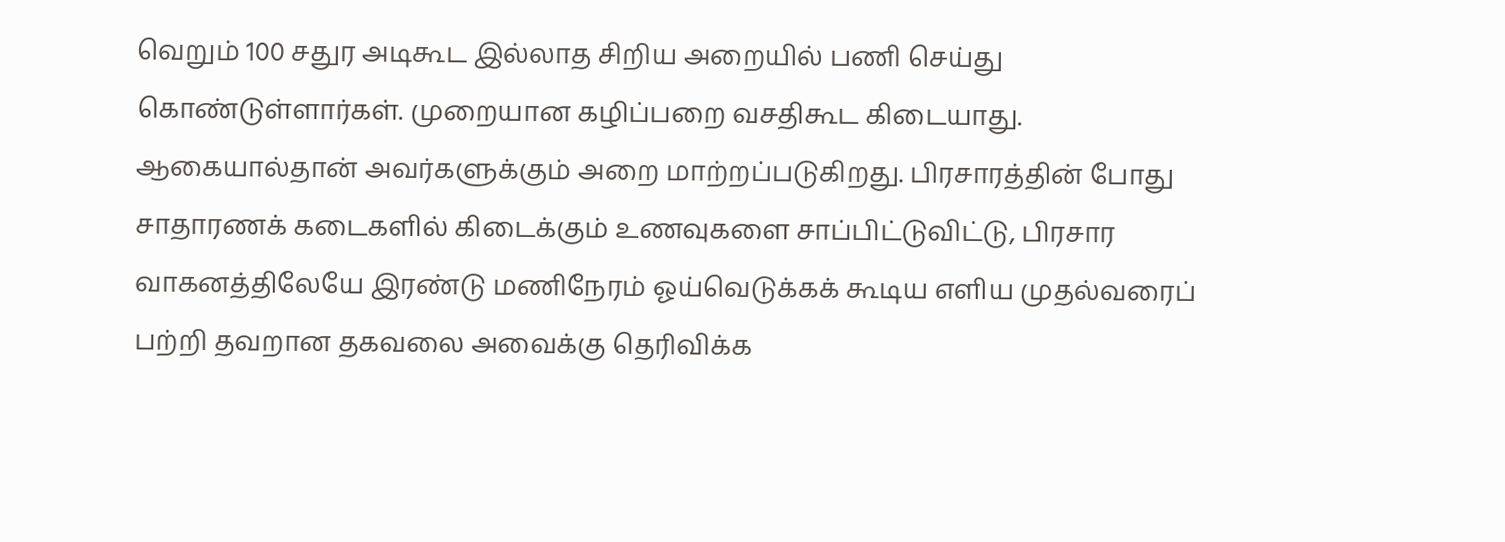வெறும் 100 சதுர அடிகூட இல்லாத சிறிய அறையில் பணி செய்து கொண்டுள்ளார்கள். முறையான கழிப்பறை வசதிகூட கிடையாது. ஆகையால்தான் அவர்களுக்கும் அறை மாற்றப்படுகிறது. பிரசாரத்தின் போது சாதாரணக் கடைகளில் கிடைக்கும் உணவுகளை சாப்பிட்டுவிட்டு, பிரசார வாகனத்திலேயே இரண்டு மணிநேரம் ஓய்வெடுக்கக் கூடிய எளிய முதல்வரைப் பற்றி தவறான தகவலை அவைக்கு தெரிவிக்க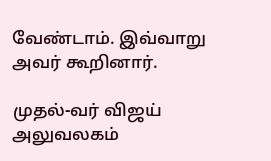வேண்டாம். இவ்வாறு அவர் கூறினார்.

முதல்-வர் விஜய் அலுவலகம்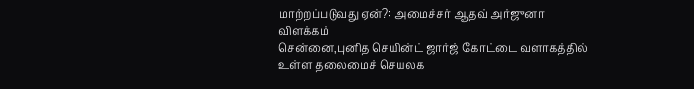மாற்றப்படுவது ஏன்?: அமைச்சர் ஆதவ் அர்ஜுனா விளக்கம்
சென்னை,புனித செயின்ட் ஜார்ஜ் கோட்டை வளாகத்தில் உள்ள தலைமைச் செயலக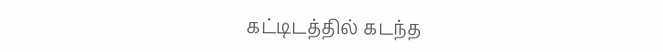கட்டிடத்தில் கடந்த